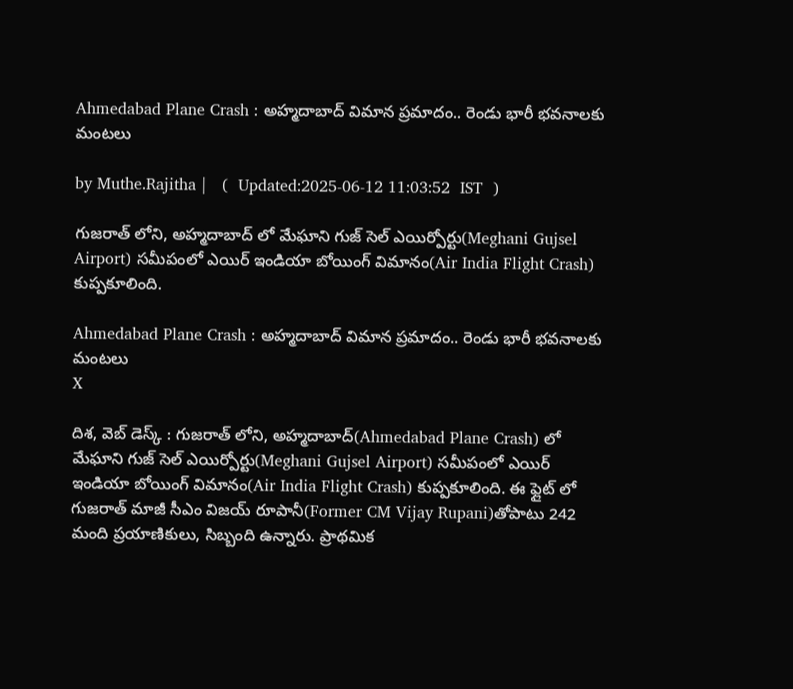Ahmedabad Plane Crash : అహ్మదాబాద్ విమాన ప్రమాదం.. రెండు భారీ భవనాలకు మంటలు

by Muthe.Rajitha |   (  Updated:2025-06-12 11:03:52  IST  )

గుజరాత్ లోని, అహ్మదాబాద్ లో మేఘాని గుజ్ సెల్ ఎయిర్పోర్టు(Meghani Gujsel Airport) సమీపంలో ఎయిర్ ఇండియా బోయింగ్ విమానం(Air India Flight Crash) కుప్పకూలింది.

Ahmedabad Plane Crash : అహ్మదాబాద్ విమాన ప్రమాదం.. రెండు భారీ భవనాలకు మంటలు
X

దిశ, వెబ్ డెస్క్ : గుజరాత్ లోని, అహ్మదాబాద్(Ahmedabad Plane Crash) లో మేఘాని గుజ్ సెల్ ఎయిర్పోర్టు(Meghani Gujsel Airport) సమీపంలో ఎయిర్ ఇండియా బోయింగ్ విమానం(Air India Flight Crash) కుప్పకూలింది. ఈ ఫ్లైట్ లో గుజరాత్ మాజీ సీఎం విజయ్ రూపానీ(Former CM Vijay Rupani)తోపాటు 242 మంది ప్రయాణికులు, సిబ్బంది ఉన్నారు. ప్రాథమిక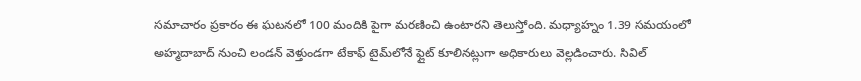సమాచారం ప్రకారం ఈ ఘటనలో 100 మందికి పైగా మరణించి ఉంటారని తెలుస్తోంది. మధ్యాహ్నం 1.39 సమయంలో అహ్మదాబాద్ నుంచి లండన్ వెళ్తుండగా టేకాఫ్ టైమ్‌లోనే ఫ్లైట్ కూలినట్లుగా అధికారులు వెల్లడించారు. సివిల్‌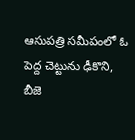ఆసుపత్రి సమీపంలో ఓ పెద్ద చెట్టును ఢీకొని, బీజె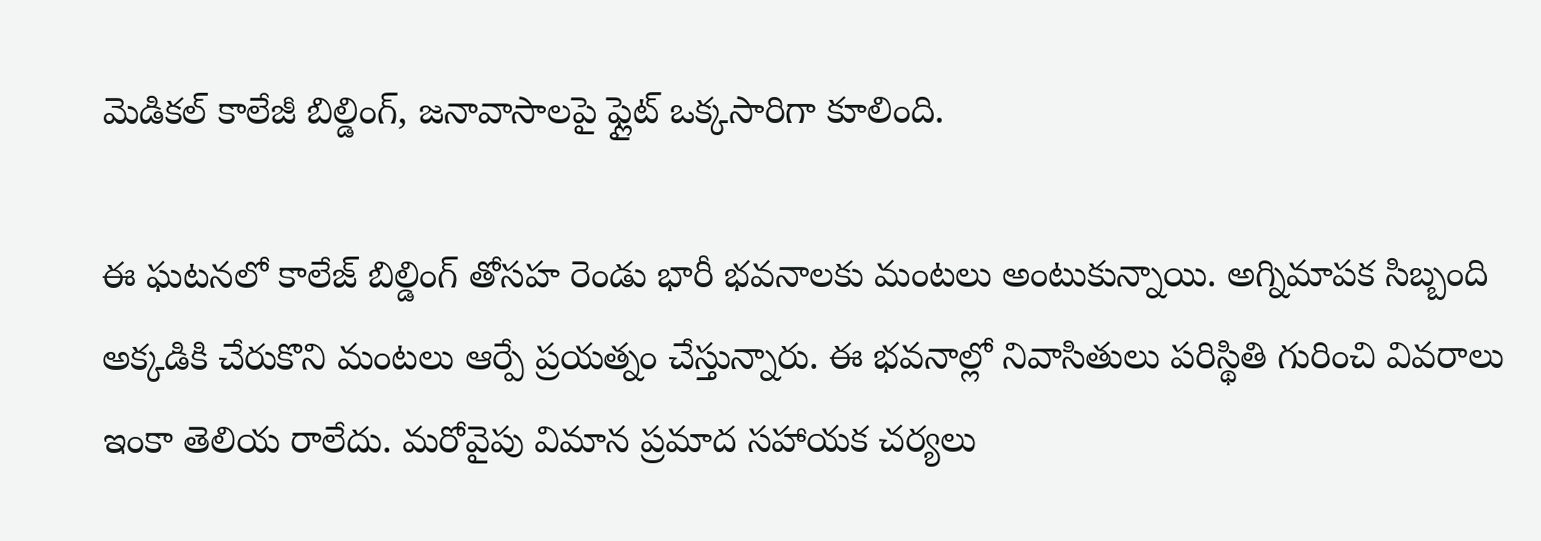మెడికల్ కాలేజీ బిల్డింగ్, జనావాసాలపై ఫ్లైట్ ఒక్కసారిగా కూలింది.

ఈ ఘటనలో కాలేజ్ బిల్డింగ్ తోసహ రెండు భారీ భవనాలకు మంటలు అంటుకున్నాయి. అగ్నిమాపక సిబ్బంది అక్కడికి చేరుకొని మంటలు ఆర్పే ప్రయత్నం చేస్తున్నారు. ఈ భవనాల్లో నివాసితులు పరిస్థితి గురించి వివరాలు ఇంకా తెలియ రాలేదు. మరోవైపు విమాన ప్రమాద సహాయక చర్యలు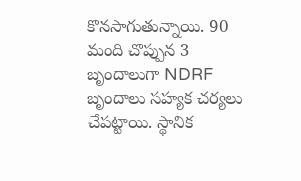కొనసాగుతున్నాయి. 90 మంది చొప్పున 3 బృందాలుగా NDRF బృందాలు సహ్యక చర్యలు చేపట్టాయి. స్థానిక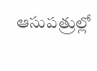ఆసుపత్రుల్లో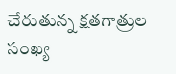చేరుతున్న క్షతగాత్రుల సంఖ్య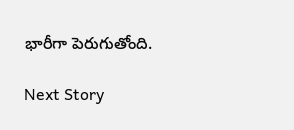భారీగా పెరుగుతోంది.

Next Story